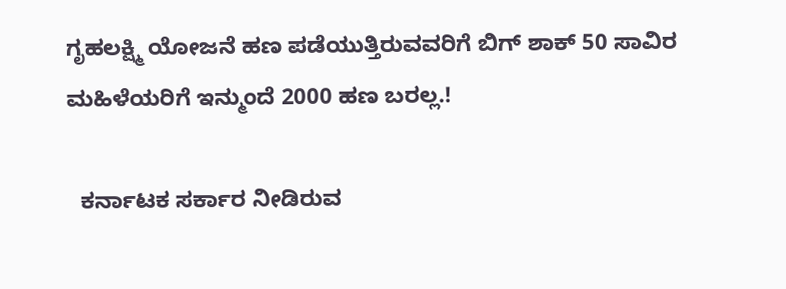ಗೃಹಲಕ್ಷ್ಮಿ ಯೋಜನೆ ಹಣ ಪಡೆಯುತ್ತಿರುವವರಿಗೆ ಬಿಗ್ ಶಾಕ್ 50 ಸಾವಿರ ಮಹಿಳೆಯರಿಗೆ ಇನ್ಮುಂದೆ 2000 ಹಣ ಬರಲ್ಲ.!

  ಕರ್ನಾಟಕ ಸರ್ಕಾರ ನೀಡಿರುವ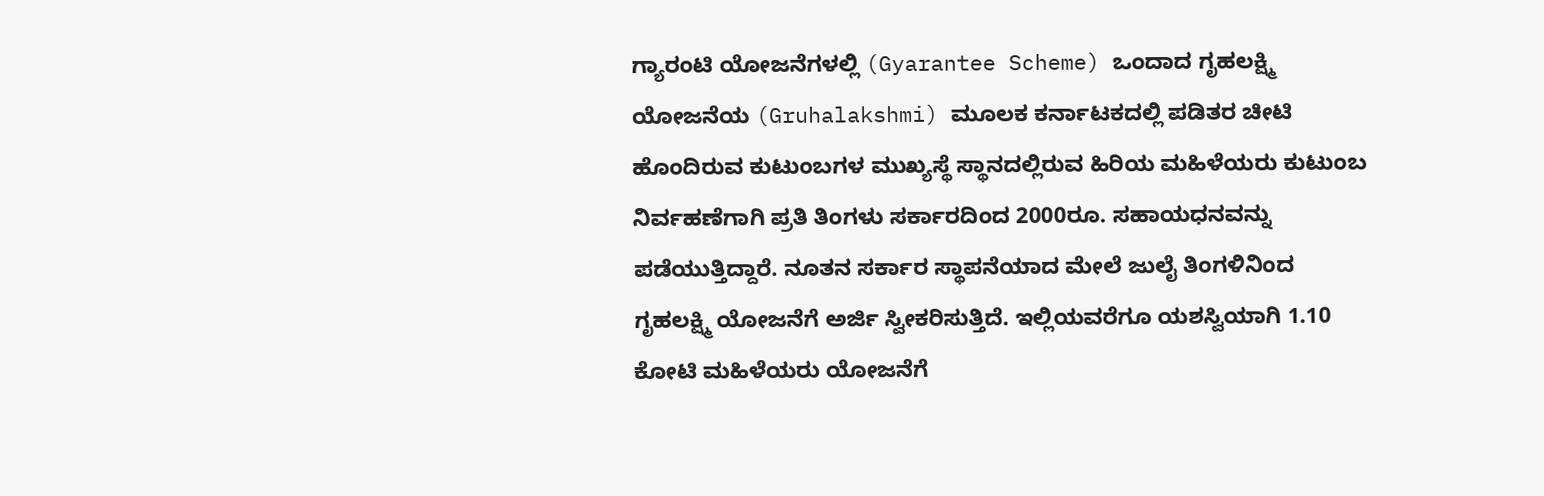ಗ್ಯಾರಂಟಿ ಯೋಜನೆಗಳಲ್ಲಿ (Gyarantee Scheme) ಒಂದಾದ ಗೃಹಲಕ್ಷ್ಮಿ ಯೋಜನೆಯ (Gruhalakshmi) ಮೂಲಕ ಕರ್ನಾಟಕದಲ್ಲಿ ಪಡಿತರ ಚೀಟಿ ಹೊಂದಿರುವ ಕುಟುಂಬಗಳ ಮುಖ್ಯಸ್ಥೆ ಸ್ಥಾನದಲ್ಲಿರುವ ಹಿರಿಯ ಮಹಿಳೆಯರು ಕುಟುಂಬ ನಿರ್ವಹಣೆಗಾಗಿ ಪ್ರತಿ ತಿಂಗಳು ಸರ್ಕಾರದಿಂದ 2000ರೂ. ಸಹಾಯಧನವನ್ನು ಪಡೆಯುತ್ತಿದ್ದಾರೆ. ನೂತನ ಸರ್ಕಾರ ಸ್ಥಾಪನೆಯಾದ ಮೇಲೆ ಜುಲೈ ತಿಂಗಳಿನಿಂದ ಗೃಹಲಕ್ಷ್ಮಿ ಯೋಜನೆಗೆ ಅರ್ಜಿ ಸ್ವೀಕರಿಸುತ್ತಿದೆ. ಇಲ್ಲಿಯವರೆಗೂ ಯಶಸ್ವಿಯಾಗಿ 1.10 ಕೋಟಿ ಮಹಿಳೆಯರು ಯೋಜನೆಗೆ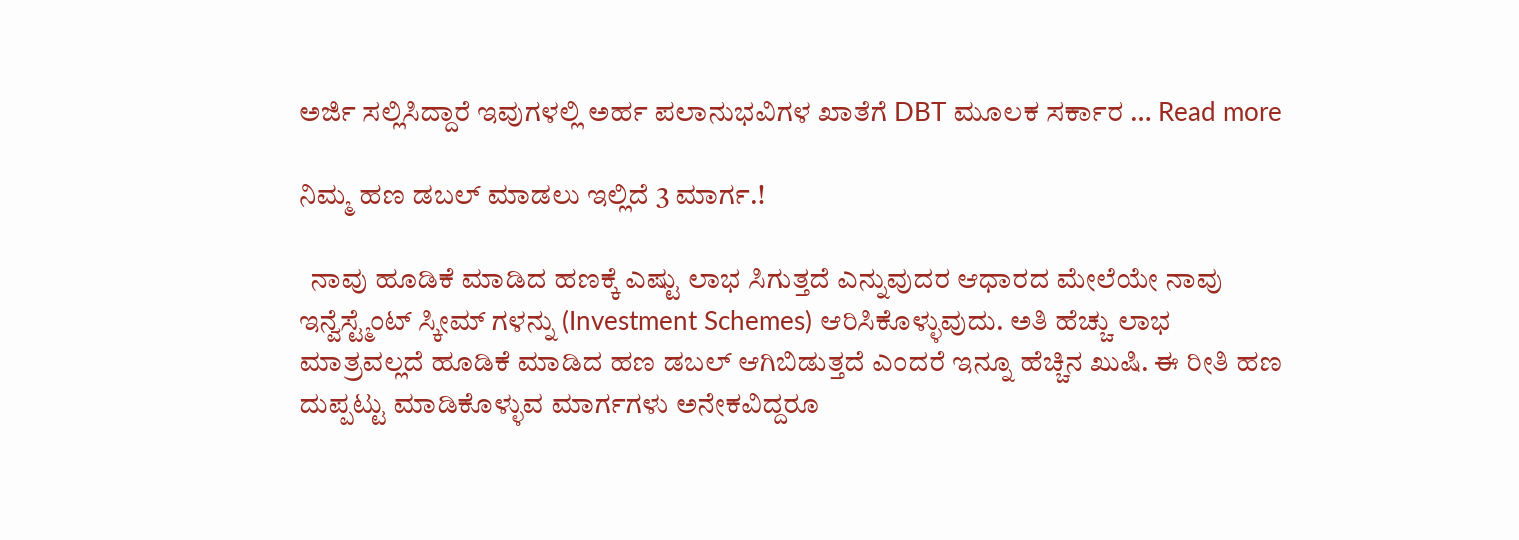ಅರ್ಜಿ ಸಲ್ಲಿಸಿದ್ದಾರೆ ಇವುಗಳಲ್ಲಿ ಅರ್ಹ ಪಲಾನುಭವಿಗಳ ಖಾತೆಗೆ DBT ಮೂಲಕ ಸರ್ಕಾರ … Read more

ನಿಮ್ಮ ಹಣ ಡಬಲ್ ಮಾಡಲು ಇಲ್ಲಿದೆ 3 ಮಾರ್ಗ.!

  ನಾವು ಹೂಡಿಕೆ ಮಾಡಿದ ಹಣಕ್ಕೆ ಎಷ್ಟು ಲಾಭ ಸಿಗುತ್ತದೆ ಎನ್ನುವುದರ ಆಧಾರದ ಮೇಲೆಯೇ ನಾವು ಇನ್ವೆಸ್ಟ್ಮೆಂಟ್ ಸ್ಕೀಮ್ ಗಳನ್ನು (Investment Schemes) ಆರಿಸಿಕೊಳ್ಳುವುದು. ಅತಿ ಹೆಚ್ಚು ಲಾಭ ಮಾತ್ರವಲ್ಲದೆ ಹೂಡಿಕೆ ಮಾಡಿದ ಹಣ ಡಬಲ್ ಆಗಿಬಿಡುತ್ತದೆ ಎಂದರೆ ಇನ್ನೂ ಹೆಚ್ಚಿನ ಖುಷಿ. ಈ ರೀತಿ ಹಣ ದುಪ್ಪಟ್ಟು ಮಾಡಿಕೊಳ್ಳುವ ಮಾರ್ಗಗಳು ಅನೇಕವಿದ್ದರೂ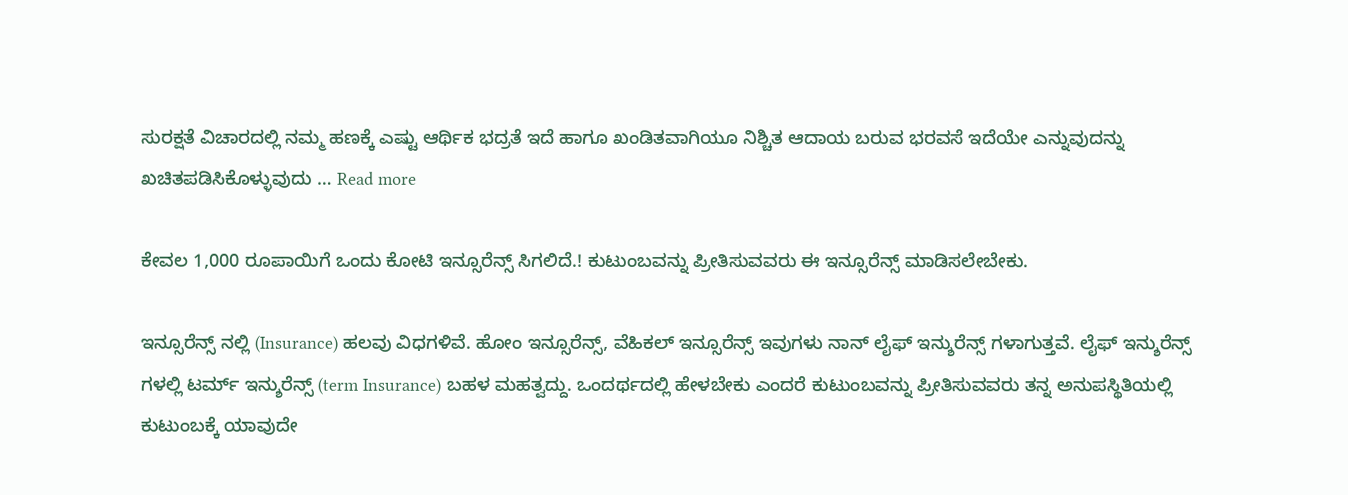ಸುರಕ್ಷತೆ ವಿಚಾರದಲ್ಲಿ ನಮ್ಮ ಹಣಕ್ಕೆ ಎಷ್ಟು ಆರ್ಥಿಕ ಭದ್ರತೆ ಇದೆ ಹಾಗೂ ಖಂಡಿತವಾಗಿಯೂ ನಿಶ್ಚಿತ ಆದಾಯ ಬರುವ ಭರವಸೆ ಇದೆಯೇ ಎನ್ನುವುದನ್ನು ಖಚಿತಪಡಿಸಿಕೊಳ್ಳುವುದು … Read more

ಕೇವಲ 1,000 ರೂಪಾಯಿಗೆ ಒಂದು ಕೋಟಿ ಇನ್ಸೂರೆನ್ಸ್ ಸಿಗಲಿದೆ.! ಕುಟುಂಬವನ್ನು ಪ್ರೀತಿಸುವವರು ಈ ಇನ್ಸೂರೆನ್ಸ್ ಮಾಡಿಸಲೇಬೇಕು.

ಇನ್ಸೂರೆನ್ಸ್ ನಲ್ಲಿ (Insurance) ಹಲವು ವಿಧಗಳಿವೆ. ಹೋಂ ಇನ್ಸೂರೆನ್ಸ್, ವೆಹಿಕಲ್ ಇನ್ಸೂರೆನ್ಸ್ ಇವುಗಳು ನಾನ್ ಲೈಫ್ ಇನ್ಶುರೆನ್ಸ್ ಗಳಾಗುತ್ತವೆ. ಲೈಫ್ ಇನ್ಶುರೆನ್ಸ್ ಗಳಲ್ಲಿ ಟರ್ಮ್ ಇನ್ಶುರೆನ್ಸ್ (term Insurance) ಬಹಳ ಮಹತ್ವದ್ದು. ಒಂದರ್ಥದಲ್ಲಿ ಹೇಳಬೇಕು ಎಂದರೆ ಕುಟುಂಬವನ್ನು ಪ್ರೀತಿಸುವವರು ತನ್ನ ಅನುಪಸ್ಥಿತಿಯಲ್ಲಿ ಕುಟುಂಬಕ್ಕೆ ಯಾವುದೇ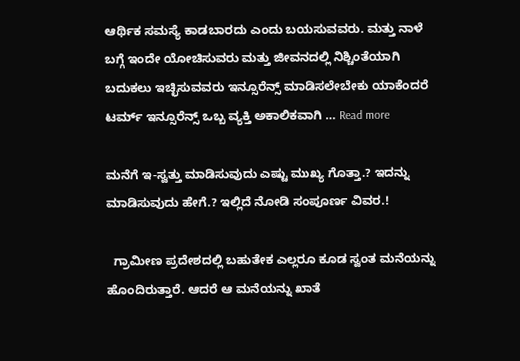ಆರ್ಥಿಕ ಸಮಸ್ಯೆ ಕಾಡಬಾರದು ಎಂದು ಬಯಸುವವರು. ಮತ್ತು ನಾಳೆ ಬಗ್ಗೆ ಇಂದೇ ಯೋಚಿಸುವರು ಮತ್ತು ಜೀವನದಲ್ಲಿ ನಿಶ್ಚಿಂತೆಯಾಗಿ ಬದುಕಲು ಇಚ್ಛಿಸುವವರು ಇನ್ಸೂರೆನ್ಸ್ ಮಾಡಿಸಲೇಬೇಕು ಯಾಕೆಂದರೆ ಟರ್ಮ್ ಇನ್ಸೂರೆನ್ಸ್ ಒಬ್ಬ ವ್ಯಕ್ತಿ ಅಕಾಲಿಕವಾಗಿ … Read more

ಮನೆಗೆ ಇ-ಸ್ವತ್ತು ಮಾಡಿಸುವುದು ಎಷ್ಟು ಮುಖ್ಯ ಗೊತ್ತಾ.? ಇದನ್ನು ಮಾಡಿಸುವುದು ಹೇಗೆ.? ಇಲ್ಲಿದೆ ನೋಡಿ ಸಂಪೂರ್ಣ ವಿವರ.!

  ಗ್ರಾಮೀಣ ಪ್ರದೇಶದಲ್ಲಿ ಬಹುತೇಕ ಎಲ್ಲರೂ ಕೂಡ ಸ್ವಂತ ಮನೆಯನ್ನು ಹೊಂದಿರುತ್ತಾರೆ. ಆದರೆ ಆ ಮನೆಯನ್ನು ಖಾತೆ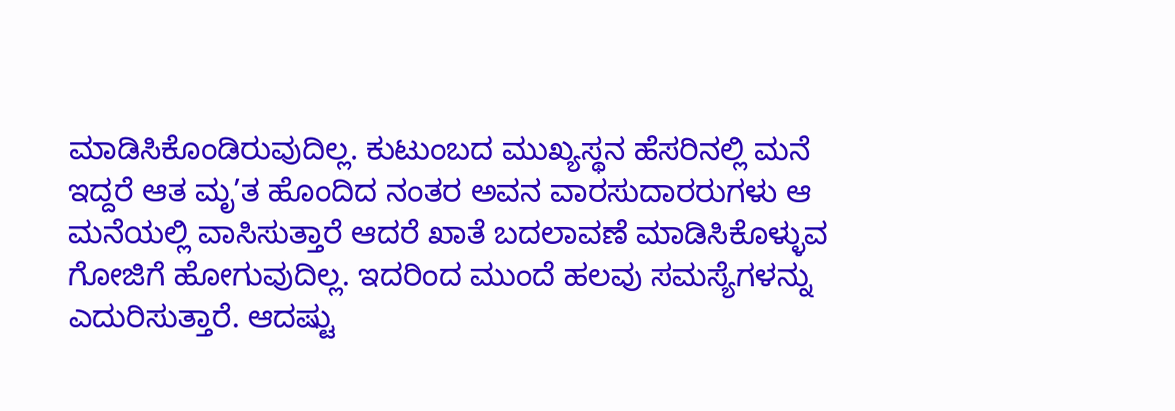ಮಾಡಿಸಿಕೊಂಡಿರುವುದಿಲ್ಲ. ಕುಟುಂಬದ ಮುಖ್ಯಸ್ಥನ ಹೆಸರಿನಲ್ಲಿ ಮನೆ ಇದ್ದರೆ ಆತ ಮೃ’ತ ಹೊಂದಿದ ನಂತರ ಅವನ ವಾರಸುದಾರರುಗಳು ಆ ಮನೆಯಲ್ಲಿ ವಾಸಿಸುತ್ತಾರೆ ಆದರೆ ಖಾತೆ ಬದಲಾವಣೆ ಮಾಡಿಸಿಕೊಳ್ಳುವ ಗೋಜಿಗೆ ಹೋಗುವುದಿಲ್ಲ. ಇದರಿಂದ ಮುಂದೆ ಹಲವು ಸಮಸ್ಯೆಗಳನ್ನು ಎದುರಿಸುತ್ತಾರೆ. ಆದಷ್ಟು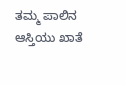ತಮ್ಮ ಪಾಲಿನ ಆಸ್ತಿಯು ಖಾತೆ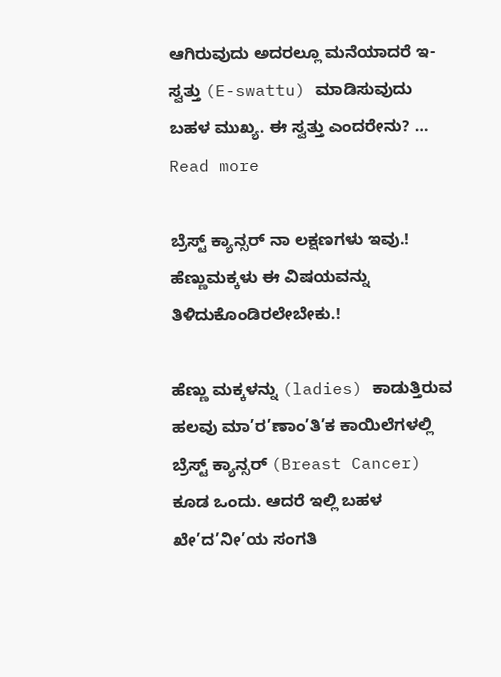ಆಗಿರುವುದು ಅದರಲ್ಲೂ ಮನೆಯಾದರೆ ಇ-ಸ್ವತ್ತು (E-swattu) ಮಾಡಿಸುವುದು ಬಹಳ ಮುಖ್ಯ. ಈ ಸ್ವತ್ತು ಎಂದರೇನು? … Read more

ಬ್ರೆಸ್ಟ್ ಕ್ಯಾನ್ಸರ್ ನಾ ಲಕ್ಷಣಗಳು ಇವು.! ಹೆಣ್ಣುಮಕ್ಕಳು ಈ ವಿಷಯವನ್ನು ತಿಳಿದುಕೊಂಡಿರಲೇಬೇಕು.!

ಹೆಣ್ಣು ಮಕ್ಕಳನ್ನು (ladies) ಕಾಡುತ್ತಿರುವ ಹಲವು ಮಾ’ರ’ಣಾಂ’ತಿ’ಕ ಕಾಯಿಲೆಗಳಲ್ಲಿ ಬ್ರೆಸ್ಟ್ ಕ್ಯಾನ್ಸರ್ (Breast Cancer) ಕೂಡ ಒಂದು. ಆದರೆ ಇಲ್ಲಿ ಬಹಳ ಖೇ’ದ’ನೀ’ಯ ಸಂಗತಿ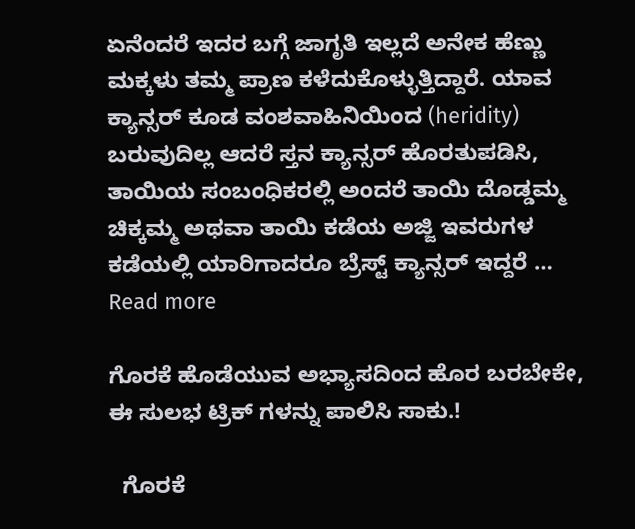ಏನೆಂದರೆ ಇದರ ಬಗ್ಗೆ ಜಾಗೃತಿ ಇಲ್ಲದೆ ಅನೇಕ ಹೆಣ್ಣು ಮಕ್ಕಳು ತಮ್ಮ ಪ್ರಾಣ ಕಳೆದುಕೊಳ್ಳುತ್ತಿದ್ದಾರೆ. ಯಾವ ಕ್ಯಾನ್ಸರ್ ಕೂಡ ವಂಶವಾಹಿನಿಯಿಂದ (heridity) ಬರುವುದಿಲ್ಲ ಆದರೆ ಸ್ತನ ಕ್ಯಾನ್ಸರ್ ಹೊರತುಪಡಿಸಿ, ತಾಯಿಯ ಸಂಬಂಧಿಕರಲ್ಲಿ ಅಂದರೆ ತಾಯಿ ದೊಡ್ಡಮ್ಮ ಚಿಕ್ಕಮ್ಮ ಅಥವಾ ತಾಯಿ ಕಡೆಯ ಅಜ್ಜಿ ಇವರುಗಳ ಕಡೆಯಲ್ಲಿ ಯಾರಿಗಾದರೂ ಬ್ರೆಸ್ಟ್ ಕ್ಯಾನ್ಸರ್ ಇದ್ದರೆ … Read more

ಗೊರಕೆ ಹೊಡೆಯುವ ಅಭ್ಯಾಸದಿಂದ ಹೊರ ಬರಬೇಕೇ, ಈ ಸುಲಭ ಟ್ರಿಕ್ ಗಳನ್ನು ಪಾಲಿಸಿ ಸಾಕು.!

  ಗೊರಕೆ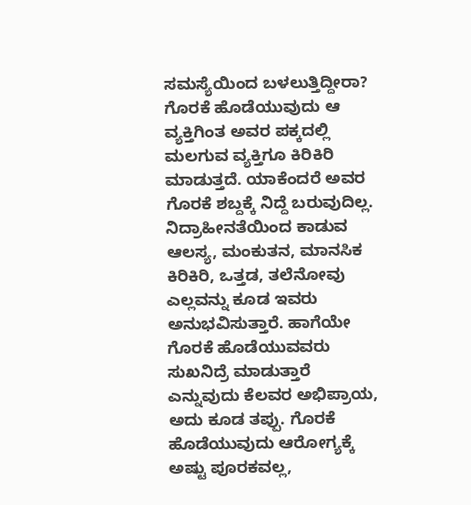ಸಮಸ್ಯೆಯಿಂದ ಬಳಲುತ್ತಿದ್ದೀರಾ? ಗೊರಕೆ ಹೊಡೆಯುವುದು ಆ ವ್ಯಕ್ತಿಗಿಂತ ಅವರ ಪಕ್ಕದಲ್ಲಿ ಮಲಗುವ ವ್ಯಕ್ತಿಗೂ ಕಿರಿಕಿರಿ ಮಾಡುತ್ತದೆ. ಯಾಕೆಂದರೆ ಅವರ ಗೊರಕೆ ಶಬ್ದಕ್ಕೆ ನಿದ್ದೆ ಬರುವುದಿಲ್ಲ. ನಿದ್ರಾಹೀನತೆಯಿಂದ ಕಾಡುವ ಆಲಸ್ಯ, ಮಂಕುತನ, ಮಾನಸಿಕ ಕಿರಿಕಿರಿ, ಒತ್ತಡ, ತಲೆನೋವು ಎಲ್ಲವನ್ನು ಕೂಡ ಇವರು ಅನುಭವಿಸುತ್ತಾರೆ. ಹಾಗೆಯೇ ಗೊರಕೆ ಹೊಡೆಯುವವರು ಸುಖನಿದ್ರೆ ಮಾಡುತ್ತಾರೆ ಎನ್ನುವುದು ಕೆಲವರ ಅಭಿಪ್ರಾಯ, ಅದು ಕೂಡ ತಪ್ಪು. ಗೊರಕೆ ಹೊಡೆಯುವುದು ಆರೋಗ್ಯಕ್ಕೆ ಅಷ್ಟು ಪೂರಕವಲ್ಲ,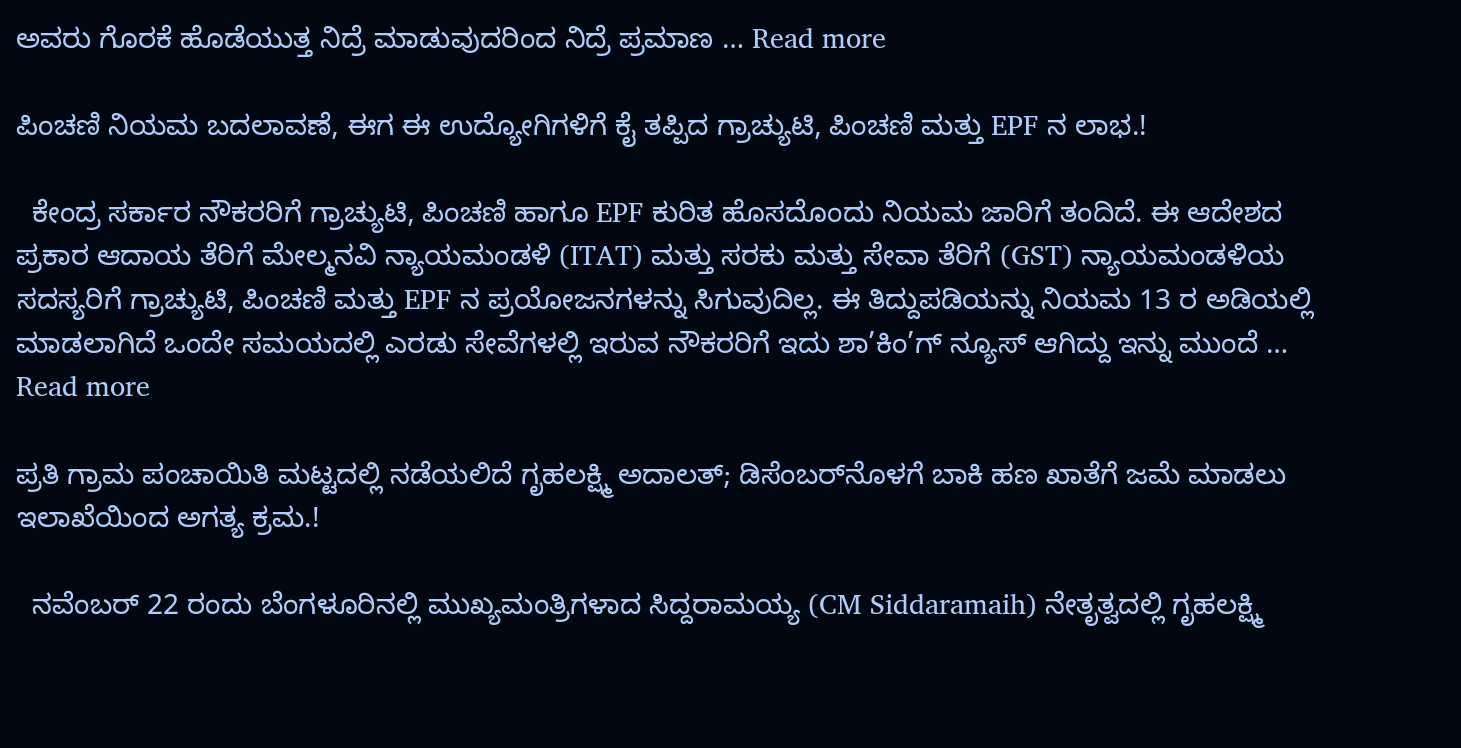ಅವರು ಗೊರಕೆ ಹೊಡೆಯುತ್ತ ನಿದ್ರೆ ಮಾಡುವುದರಿಂದ ನಿದ್ರೆ ಪ್ರಮಾಣ … Read more

ಪಿಂಚಣಿ ನಿಯಮ ಬದಲಾವಣೆ, ಈಗ ಈ ಉದ್ಯೋಗಿಗಳಿಗೆ ಕೈ ತಪ್ಪಿದ ಗ್ರಾಚ್ಯುಟಿ, ಪಿಂಚಣಿ ಮತ್ತು EPF ನ ಲಾಭ.!

  ಕೇಂದ್ರ ಸರ್ಕಾರ ನೌಕರರಿಗೆ ಗ್ರಾಚ್ಯುಟಿ, ಪಿಂಚಣಿ ಹಾಗೂ EPF ಕುರಿತ ಹೊಸದೊಂದು ನಿಯಮ ಜಾರಿಗೆ ತಂದಿದೆ. ಈ ಆದೇಶದ ಪ್ರಕಾರ ಆದಾಯ ತೆರಿಗೆ ಮೇಲ್ಮನವಿ ನ್ಯಾಯಮಂಡಳಿ (ITAT) ಮತ್ತು ಸರಕು ಮತ್ತು ಸೇವಾ ತೆರಿಗೆ (GST) ನ್ಯಾಯಮಂಡಳಿಯ ಸದಸ್ಯರಿಗೆ ಗ್ರಾಚ್ಯುಟಿ, ಪಿಂಚಣಿ ಮತ್ತು EPF ನ ಪ್ರಯೋಜನಗಳನ್ನು ಸಿಗುವುದಿಲ್ಲ. ಈ ತಿದ್ದುಪಡಿಯನ್ನು ನಿಯಮ 13 ರ ಅಡಿಯಲ್ಲಿ ಮಾಡಲಾಗಿದೆ ಒಂದೇ ಸಮಯದಲ್ಲಿ ಎರಡು ಸೇವೆಗಳಲ್ಲಿ ಇರುವ ನೌಕರರಿಗೆ ಇದು ಶಾ’ಕಿಂ’ಗ್ ನ್ಯೂಸ್ ಆಗಿದ್ದು ಇನ್ನು ಮುಂದೆ … Read more

ಪ್ರತಿ ಗ್ರಾಮ ಪಂಚಾಯಿತಿ ಮಟ್ಟದಲ್ಲಿ ನಡೆಯಲಿದೆ ಗೃಹಲಕ್ಷ್ಮಿ ಅದಾಲತ್‌; ಡಿಸೆಂಬರ್‌ನೊಳಗೆ ಬಾಕಿ ಹಣ ಖಾತೆಗೆ ಜಮೆ ಮಾಡಲು ಇಲಾಖೆಯಿಂದ ಅಗತ್ಯ ಕ್ರಮ.!

  ನವೆಂಬರ್ 22 ರಂದು ಬೆಂಗಳೂರಿನಲ್ಲಿ ಮುಖ್ಯಮಂತ್ರಿಗಳಾದ ಸಿದ್ದರಾಮಯ್ಯ (CM Siddaramaih) ನೇತೃತ್ವದಲ್ಲಿ ಗೃಹಲಕ್ಷ್ಮಿ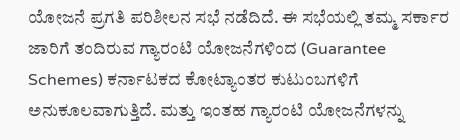ಯೋಜನೆ ಪ್ರಗತಿ ಪರಿಶೀಲನ ಸಭೆ ನಡೆದಿದೆ. ಈ ಸಭೆಯಲ್ಲಿ ತಮ್ಮ ಸರ್ಕಾರ ಜಾರಿಗೆ ತಂದಿರುವ ಗ್ಯಾರಂಟಿ ಯೋಜನೆಗಳಿಂದ (Guarantee Schemes) ಕರ್ನಾಟಕದ ಕೋಟ್ಯಾಂತರ ಕುಟುಂಬಗಳಿಗೆ ಅನುಕೂಲವಾಗುತ್ತಿದೆ. ಮತ್ತು ಇಂತಹ ಗ್ಯಾರಂಟಿ ಯೋಜನೆಗಳನ್ನು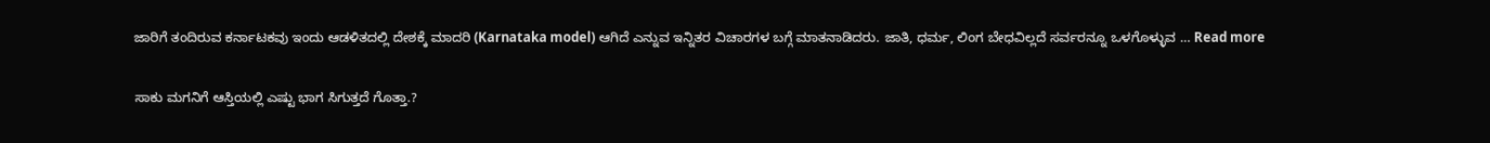ಜಾರಿಗೆ ತಂದಿರುವ ಕರ್ನಾಟಕವು ಇಂದು ಆಡಳಿತದಲ್ಲಿ ದೇಶಕ್ಕೆ ಮಾದರಿ (Karnataka model) ಆಗಿದೆ ಎನ್ನುವ ಇನ್ನಿತರ ವಿಚಾರಗಳ ಬಗ್ಗೆ ಮಾತನಾಡಿದರು. ಜಾತಿ, ಧರ್ಮ, ಲಿಂಗ ಬೇಧವಿಲ್ಲದೆ ಸರ್ವರನ್ನೂ ಒಳಗೊಳ್ಳುವ … Read more

ಸಾಕು ಮಗನಿಗೆ ಆಸ್ತಿಯಲ್ಲಿ ಎಷ್ಟು ಭಾಗ ಸಿಗುತ್ತದೆ ಗೊತ್ತಾ.?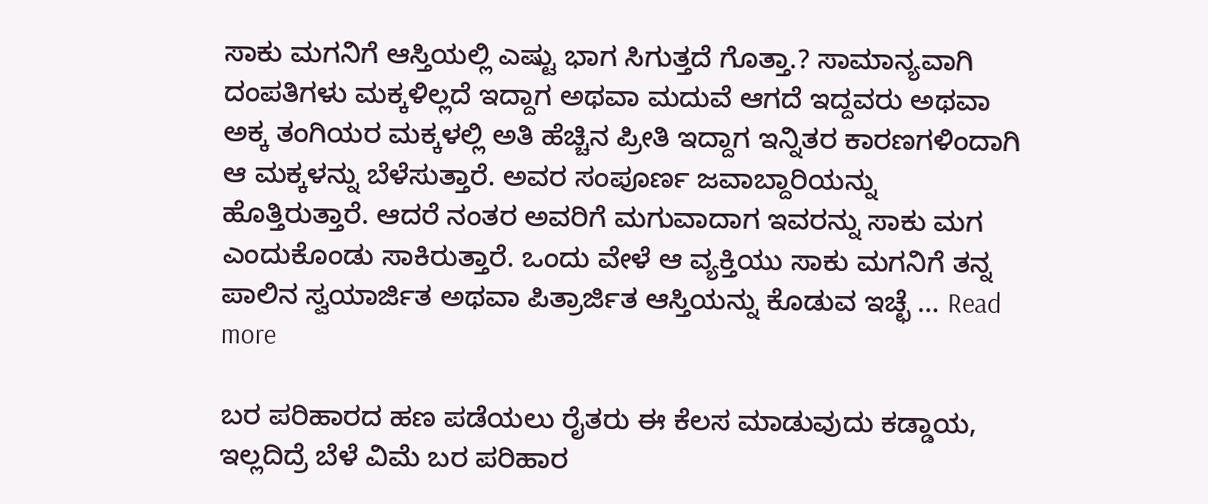ಸಾಕು ಮಗನಿಗೆ ಆಸ್ತಿಯಲ್ಲಿ ಎಷ್ಟು ಭಾಗ ಸಿಗುತ್ತದೆ ಗೊತ್ತಾ.? ಸಾಮಾನ್ಯವಾಗಿ ದಂಪತಿಗಳು ಮಕ್ಕಳಿಲ್ಲದೆ ಇದ್ದಾಗ ಅಥವಾ ಮದುವೆ ಆಗದೆ ಇದ್ದವರು ಅಥವಾ ಅಕ್ಕ ತಂಗಿಯರ ಮಕ್ಕಳಲ್ಲಿ ಅತಿ ಹೆಚ್ಚಿನ ಪ್ರೀತಿ ಇದ್ದಾಗ ಇನ್ನಿತರ ಕಾರಣಗಳಿಂದಾಗಿ ಆ ಮಕ್ಕಳನ್ನು ಬೆಳೆಸುತ್ತಾರೆ. ಅವರ ಸಂಪೂರ್ಣ ಜವಾಬ್ದಾರಿಯನ್ನು ಹೊತ್ತಿರುತ್ತಾರೆ. ಆದರೆ ನಂತರ ಅವರಿಗೆ ಮಗುವಾದಾಗ ಇವರನ್ನು ಸಾಕು ಮಗ ಎಂದುಕೊಂಡು ಸಾಕಿರುತ್ತಾರೆ. ಒಂದು ವೇಳೆ ಆ ವ್ಯಕ್ತಿಯು ಸಾಕು ಮಗನಿಗೆ ತನ್ನ ಪಾಲಿನ ಸ್ವಯಾರ್ಜಿತ ಅಥವಾ ಪಿತ್ರಾರ್ಜಿತ ಆಸ್ತಿಯನ್ನು ಕೊಡುವ ಇಚ್ಛೆ … Read more

ಬರ ಪರಿಹಾರದ ಹಣ ಪಡೆಯಲು ರೈತರು ಈ ಕೆಲಸ ಮಾಡುವುದು ಕಡ್ಡಾಯ, ಇಲ್ಲದಿದ್ರೆ ಬೆಳೆ ವಿಮೆ ಬರ ಪರಿಹಾರ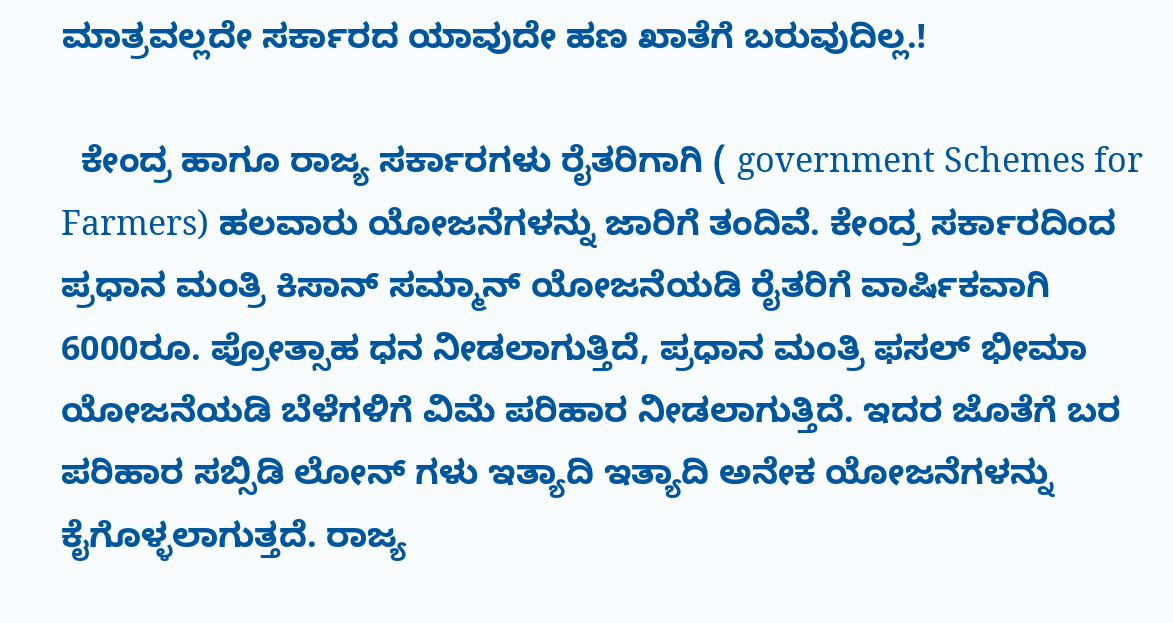ಮಾತ್ರವಲ್ಲದೇ ಸರ್ಕಾರದ ಯಾವುದೇ ಹಣ ಖಾತೆಗೆ ಬರುವುದಿಲ್ಲ.!

  ಕೇಂದ್ರ ಹಾಗೂ ರಾಜ್ಯ ಸರ್ಕಾರಗಳು ರೈತರಿಗಾಗಿ ( government Schemes for Farmers) ಹಲವಾರು ಯೋಜನೆಗಳನ್ನು ಜಾರಿಗೆ ತಂದಿವೆ. ಕೇಂದ್ರ ಸರ್ಕಾರದಿಂದ ಪ್ರಧಾನ ಮಂತ್ರಿ ಕಿಸಾನ್ ಸಮ್ಮಾನ್ ಯೋಜನೆಯಡಿ ರೈತರಿಗೆ ವಾರ್ಷಿಕವಾಗಿ 6000ರೂ. ಪ್ರೋತ್ಸಾಹ ಧನ ನೀಡಲಾಗುತ್ತಿದೆ, ಪ್ರಧಾನ ಮಂತ್ರಿ ಫಸಲ್ ಭೀಮಾ ಯೋಜನೆಯಡಿ ಬೆಳೆಗಳಿಗೆ ವಿಮೆ ಪರಿಹಾರ ನೀಡಲಾಗುತ್ತಿದೆ. ಇದರ ಜೊತೆಗೆ ಬರ ಪರಿಹಾರ ಸಬ್ಸಿಡಿ ಲೋನ್ ಗಳು ಇತ್ಯಾದಿ ಇತ್ಯಾದಿ ಅನೇಕ ಯೋಜನೆಗಳನ್ನು ಕೈಗೊಳ್ಳಲಾಗುತ್ತದೆ. ರಾಜ್ಯ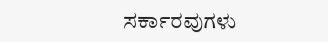ಸರ್ಕಾರವುಗಳು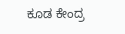ಕೂಡ ಕೇಂದ್ರ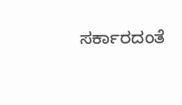ಸರ್ಕಾರದಂತೆ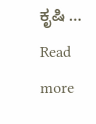ಕೃಷಿ … Read more